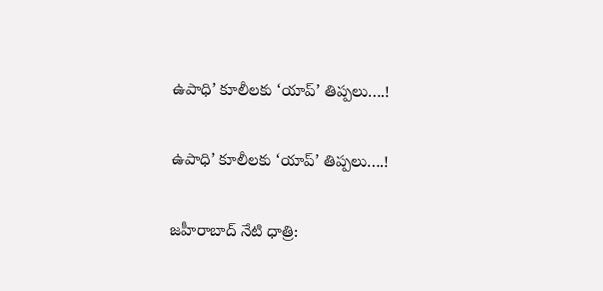ఉపాధి’ కూలీలకు ‘యాప్‌’ తిప్పలు….!

ఉపాధి’ కూలీలకు ‘యాప్‌’ తిప్పలు….!

జహీరాబాద్ నేటి ధాత్రి: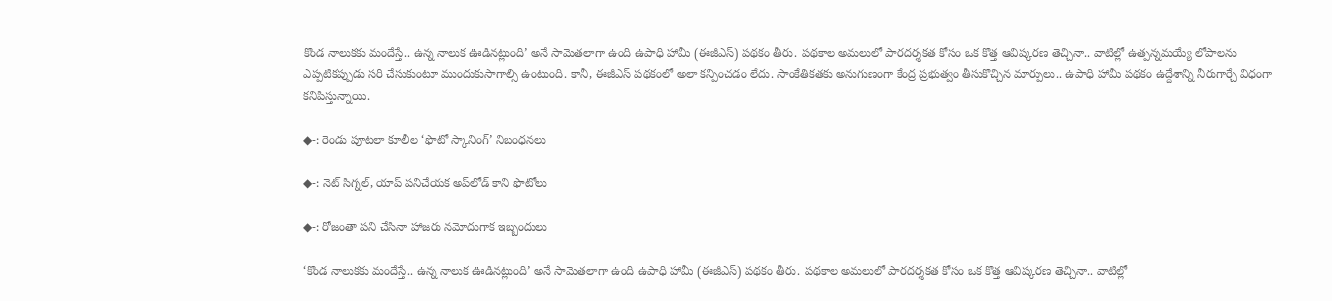కొండ నాలుకకు మందేస్తే.. ఉన్న నాలుక ఊడినట్లుంది’ అనే సామెతలాగా ఉంది ఉపాధి హామీ (ఈజీఎస్‌) పథకం తీరు. పథకాల అమలులో పారదర్శకత కోసం ఒక కొత్త ఆవిష్కరణ తెచ్చినా.. వాటిల్లో ఉత్పన్నమయ్యే లోపాలను ఎప్పటికప్పుడు సరి చేసుకుంటూ ముందుకుసాగాల్సి ఉంటుంది. కానీ, ఈజీఎస్‌ పథకంలో అలా కన్పించడం లేదు. సాంకేతికతకు అనుగుణంగా కేంద్ర ప్రభుత్వం తీసుకొచ్చిన మార్పులు.. ఉపాధి హామీ పథకం ఉద్దేశాన్ని నీరుగార్చే విధంగా కనిపిస్తున్నాయి.

◆-: రెండు పూటలా కూలీల ‘ఫొటో స్కానింగ్‌’ నిబంధనలు

◆-: నెట్‌ సిగ్నల్‌, యాప్‌ పనిచేయక అప్‌లోడ్‌ కాని ఫొటోలు

◆-: రోజంతా పని చేసినా హాజరు నమోదుగాక ఇబ్బందులు

‘కొండ నాలుకకు మందేస్తే.. ఉన్న నాలుక ఊడినట్లుంది’ అనే సామెతలాగా ఉంది ఉపాధి హామీ (ఈజీఎస్‌) పథకం తీరు. పథకాల అమలులో పారదర్శకత కోసం ఒక కొత్త ఆవిష్కరణ తెచ్చినా.. వాటిల్లో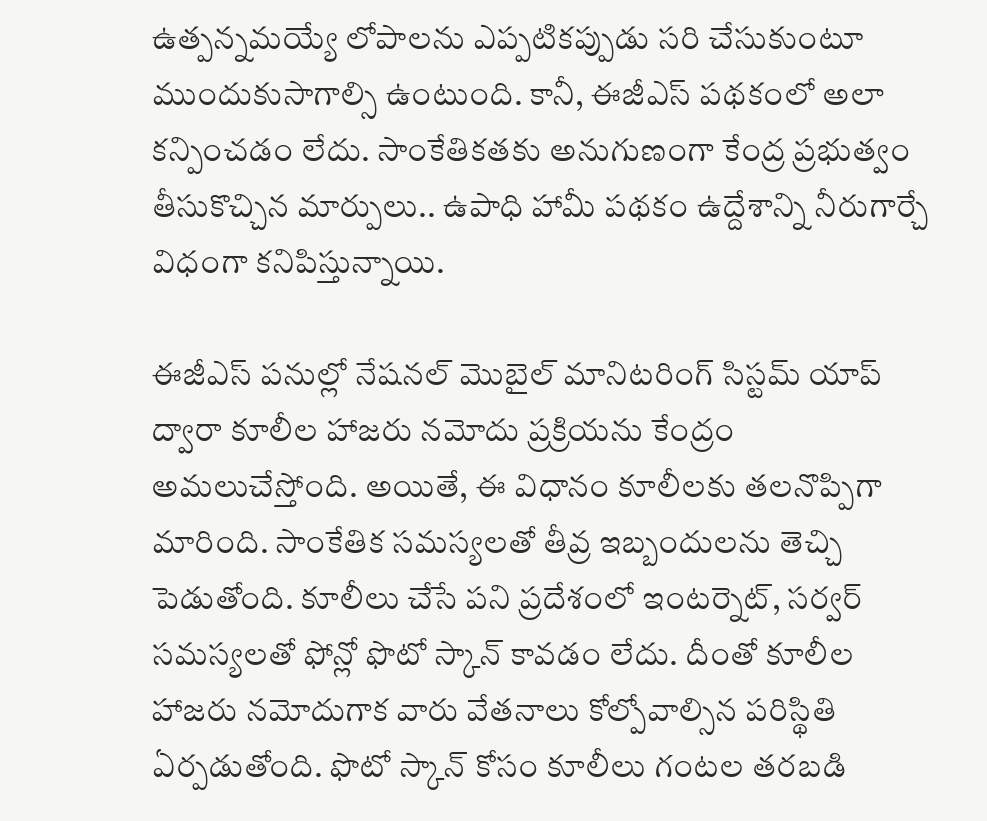ఉత్పన్నమయ్యే లోపాలను ఎప్పటికప్పుడు సరి చేసుకుంటూ ముందుకుసాగాల్సి ఉంటుంది. కానీ, ఈజీఎస్‌ పథకంలో అలా కన్పించడం లేదు. సాంకేతికతకు అనుగుణంగా కేంద్ర ప్రభుత్వం తీసుకొచ్చిన మార్పులు.. ఉపాధి హామీ పథకం ఉద్దేశాన్ని నీరుగార్చే విధంగా కనిపిస్తున్నాయి.

ఈజీఎస్‌ పనుల్లో నేషనల్‌ మొబైల్‌ మానిటరింగ్‌ సిస్టమ్‌ యాప్‌ ద్వారా కూలీల హాజరు నమోదు ప్రక్రియను కేంద్రం అమలుచేస్తోంది. అయితే, ఈ విధానం కూలీలకు తలనొప్పిగా మారింది. సాంకేతిక సమస్యలతో తీవ్ర ఇబ్బందులను తెచ్చి పెడుతోంది. కూలీలు చేసే పని ప్రదేశంలో ఇంటర్నెట్‌, సర్వర్‌ సమస్యలతో ఫోన్లో ఫొటో స్కాన్‌ కావడం లేదు. దీంతో కూలీల హాజరు నమోదుగాక వారు వేతనాలు కోల్పోవాల్సిన పరిస్థితి ఏర్పడుతోంది. ఫొటో స్కాన్‌ కోసం కూలీలు గంటల తరబడి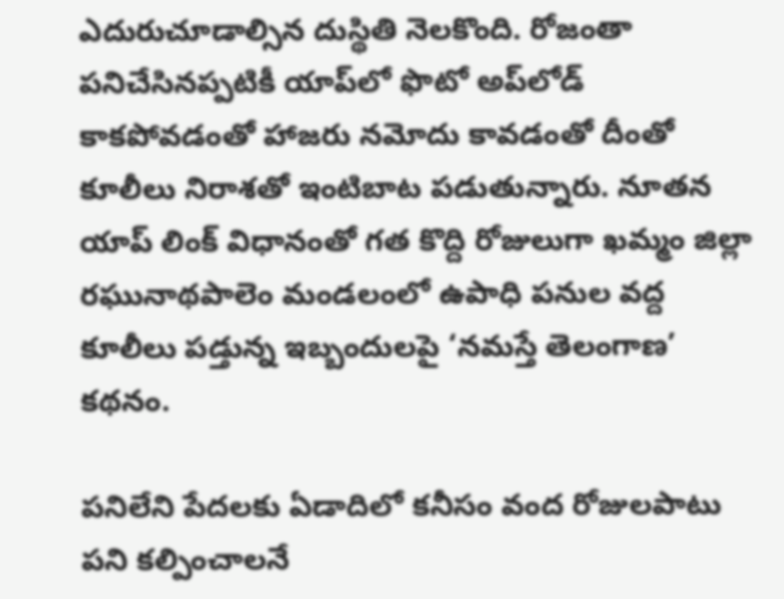ఎదురుచూడాల్సిన దుస్థితి నెలకొంది. రోజంతా పనిచేసినప్పటికీ యాప్‌లో ఫొటో అప్‌లోడ్‌ కాకపోవడంతో హాజరు నమోదు కావడంతో దీంతో కూలీలు నిరాశతో ఇంటిబాట పడుతున్నారు. నూతన యాప్‌ లింక్‌ విధానంతో గత కొద్ది రోజులుగా ఖమ్మం జిల్లా రఘునాథపాలెం మండలంలో ఉపాధి పనుల వద్ద కూలీలు పడ్తున్న ఇబ్బందులపై ‘నమస్తే తెలంగాణ’ కథనం.

పనిలేని పేదలకు ఏడాదిలో కనీసం వంద రోజులపాటు పని కల్పించాలనే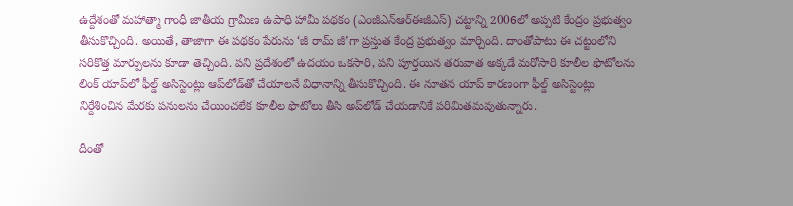ఉద్దేశంతో మహాత్మా గాంధీ జాతీయ గ్రామీణ ఉపాధి హామీ పథకం (ఎంజీఎన్‌ఆర్‌ఈజీఎస్‌) చట్టాన్ని 2006లో అప్పటి కేంద్రం ప్రభుత్వం తీసుకొచ్చింది. అయితే, తాజాగా ఈ పథకం పేరును ‘జీ రామ్‌ జీ’గా ప్రస్తుత కేంద్ర ప్రభుత్వం మార్చింది. దాంతోపాటు ఈ చట్టంలోని సరికొత్త మార్పులను కూడా తెచ్చింది. పని ప్రదేశంలో ఉదయం ఒకసారి, పని పూర్తయిన తరువాత అక్కడే మరోసారి కూలీల ఫొటోలను లింక్‌ యాప్‌లో ఫీల్డ్‌ అసిస్టెంట్లు ఆప్‌లోడ్‌తో చేయాలనే విధానాన్ని తీసుకొచ్చింది. ఈ నూతన యాప్‌ కారణంగా ఫీల్డ్‌ అసిస్టెంట్లు నిర్దేశించిన మేరకు పనులను చేయించలేక కూలీల ఫొటోలు తీసి అప్‌లోడ్‌ చేయడానికే పరిమితమవుతున్నారు.

దీంతో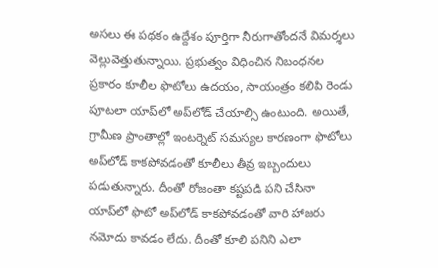అసలు ఈ పథకం ఉద్దేశం పూర్తిగా నీరుగాతోందనే విమర్శలు వెల్లువెత్తుతున్నాయి. ప్రభుత్వం విధించిన నిబంధనల ప్రకారం కూలీల ఫొటోలు ఉదయం, సాయంత్రం కలిపి రెండు పూటలా యాప్‌లో అప్‌లోడ్‌ చేయాల్సి ఉంటుంది. అయితే, గ్రామీణ ప్రాంతాల్లో ఇంటర్నెట్‌ సమస్యల కారణంగా ఫొటోలు అప్‌లోడ్‌ కాకపోవడంతో కూలీలు తీవ్ర ఇబ్బందులు పడుతున్నారు. దీంతో రోజంతా కష్టపడి పని చేసినా యాప్‌లో ఫొటో అప్‌లోడ్‌ కాకపోవడంతో వారి హాజరు నమోదు కావడం లేదు. దీంతో కూలి పనిని ఎలా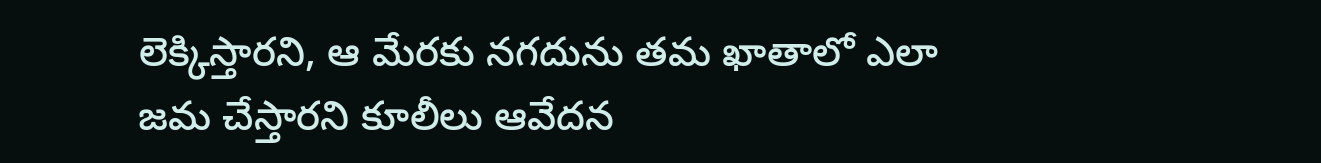లెక్కిస్తారని, ఆ మేరకు నగదును తమ ఖాతాలో ఎలా జమ చేస్తారని కూలీలు ఆవేదన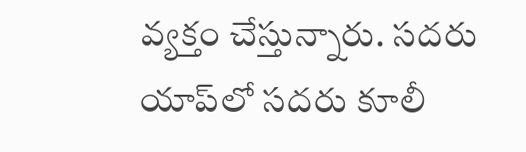వ్యక్తం చేస్తున్నారు. సదరు యాప్‌లో సదరు కూలీ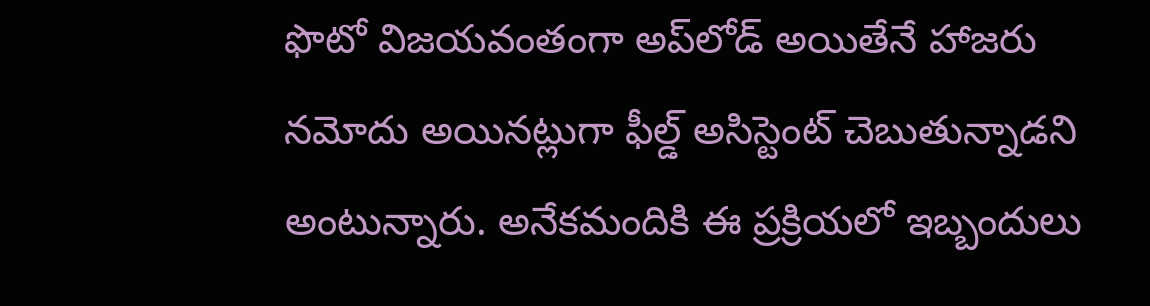ఫొటో విజయవంతంగా అప్‌లోడ్‌ అయితేనే హాజరు నమోదు అయినట్లుగా ఫీల్డ్‌ అసిస్టెంట్‌ చెబుతున్నాడని అంటున్నారు. అనేకమందికి ఈ ప్రక్రియలో ఇబ్బందులు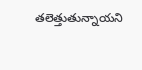తలెత్తుతున్నాయని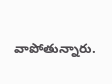వాపోతున్నారు.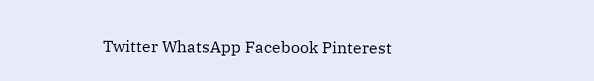Twitter WhatsApp Facebook Pinterest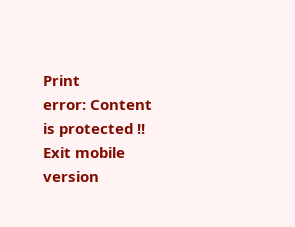Print
error: Content is protected !!
Exit mobile version